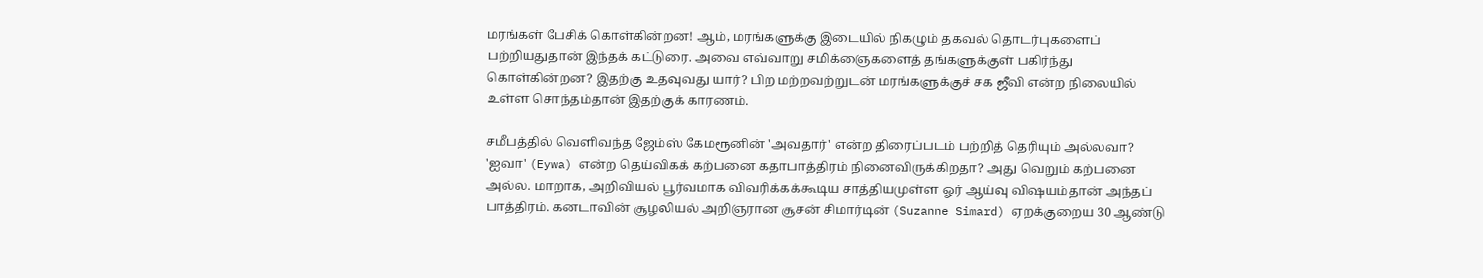மரங்கள் பேசிக் கொள்கின்றன! ஆம், மரங்களுக்கு இடையில் நிகழும் தகவல் தொடர்புகளைப் பற்றியதுதான் இந்தக் கட்டுரை. அவை எவ்வாறு சமிக்ஞைகளைத் தங்களுக்குள் பகிர்ந்து கொள்கின்றன? இதற்கு உதவுவது யார்? பிற மற்றவற்றுடன் மரங்களுக்குச் சக ஜீவி என்ற நிலையில் உள்ள சொந்தம்தான் இதற்குக் காரணம்.

சமீபத்தில் வெளிவந்த ஜேம்ஸ் கேமரூனின் 'அவதார்' என்ற திரைப்படம் பற்றித் தெரியும் அல்லவா? 'ஐவா' (Eywa) என்ற தெய்விகக் கற்பனை கதாபாத்திரம் நினைவிருக்கிறதா? அது வெறும் கற்பனை அல்ல. மாறாக, அறிவியல் பூர்வமாக விவரிக்கக்கூடிய சாத்தியமுள்ள ஓர் ஆய்வு விஷயம்தான் அந்தப் பாத்திரம். கனடாவின் சூழலியல் அறிஞரான சூசன் சிமார்டின் (Suzanne Simard) ஏறக்குறைய 30 ஆண்டு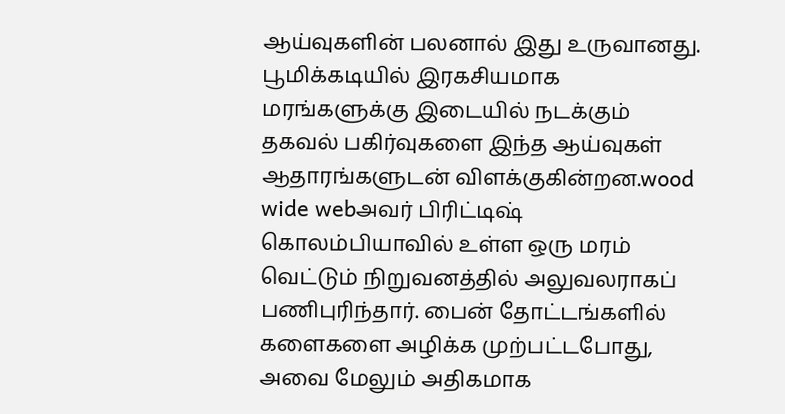ஆய்வுகளின் பலனால் இது உருவானது. பூமிக்கடியில் இரகசியமாக மரங்களுக்கு இடையில் நடக்கும் தகவல் பகிர்வுகளை இந்த ஆய்வுகள் ஆதாரங்களுடன் விளக்குகின்றன.wood wide webஅவர் பிரிட்டிஷ் கொலம்பியாவில் உள்ள ஒரு மரம் வெட்டும் நிறுவனத்தில் அலுவலராகப் பணிபுரிந்தார். பைன் தோட்டங்களில் களைகளை அழிக்க முற்பட்டபோது, அவை மேலும் அதிகமாக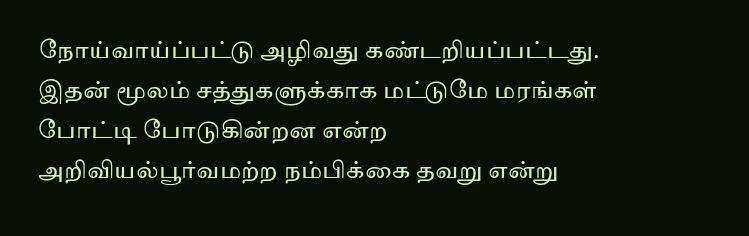நோய்வாய்ப்பட்டு அழிவது கண்டறியப்பட்டது. இதன் மூலம் சத்துகளுக்காக மட்டுமே மரங்கள் போட்டி போடுகின்றன என்ற அறிவியல்பூர்வமற்ற நம்பிக்கை தவறு என்று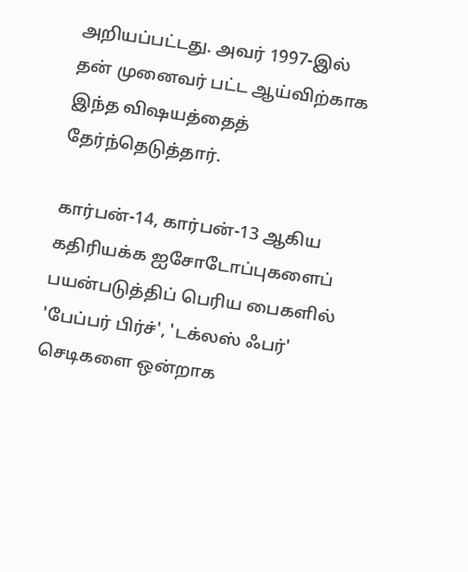அறியப்பட்டது. அவர் 1997-இல் தன் முனைவர் பட்ட ஆய்விற்காக இந்த விஷயத்தைத் தேர்ந்தெடுத்தார்.

கார்பன்-14, கார்பன்-13 ஆகிய கதிரியக்க ஐசோடோப்புகளைப் பயன்படுத்திப் பெரிய பைகளில் 'பேப்பர் பிர்ச்', 'டக்லஸ் ஃபர்' செடிகளை ஒன்றாக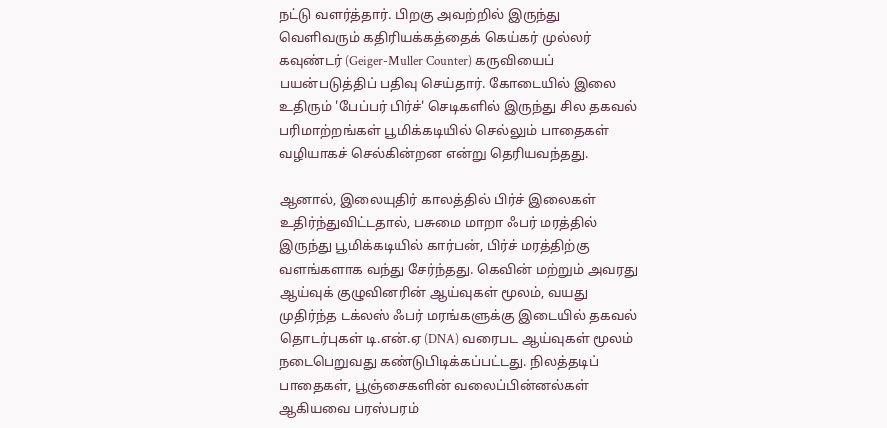நட்டு வளர்த்தார். பிறகு அவற்றில் இருந்து வெளிவரும் கதிரியக்கத்தைக் கெய்கர் முல்லர் கவுண்டர் (Geiger-Muller Counter) கருவியைப் பயன்படுத்திப் பதிவு செய்தார். கோடையில் இலை உதிரும் 'பேப்பர் பிர்ச்' செடிகளில் இருந்து சில தகவல் பரிமாற்றங்கள் பூமிக்கடியில் செல்லும் பாதைகள் வழியாகச் செல்கின்றன என்று தெரியவந்தது.

ஆனால், இலையுதிர் காலத்தில் பிர்ச் இலைகள் உதிர்ந்துவிட்டதால், பசுமை மாறா ஃபர் மரத்தில் இருந்து பூமிக்கடியில் கார்பன், பிர்ச் மரத்திற்கு வளங்களாக வந்து சேர்ந்தது. கெவின் மற்றும் அவரது ஆய்வுக் குழுவினரின் ஆய்வுகள் மூலம், வயது முதிர்ந்த டக்லஸ் ஃபர் மரங்களுக்கு இடையில் தகவல் தொடர்புகள் டி.என்.ஏ (DNA) வரைபட ஆய்வுகள் மூலம் நடைபெறுவது கண்டுபிடிக்கப்பட்டது. நிலத்தடிப் பாதைகள், பூஞ்சைகளின் வலைப்பின்னல்கள் ஆகியவை பரஸ்பரம்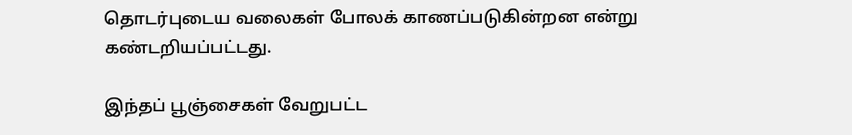தொடர்புடைய வலைகள் போலக் காணப்படுகின்றன என்று கண்டறியப்பட்டது.

இந்தப் பூஞ்சைகள் வேறுபட்ட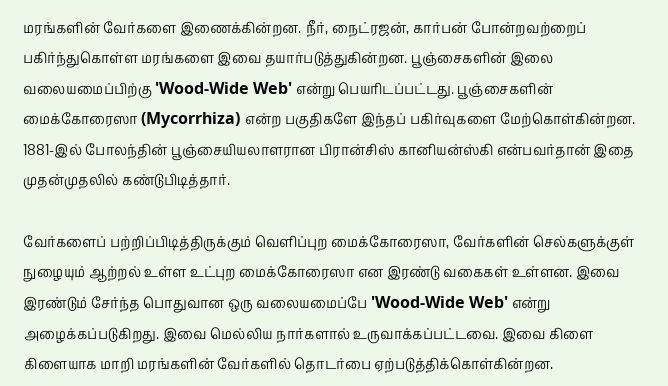மரங்களின் வேர்களை இணைக்கின்றன. நீர், நைட்ரஜன், கார்பன் போன்றவற்றைப் பகிர்ந்துகொள்ள மரங்களை இவை தயார்படுத்துகின்றன. பூஞ்சைகளின் இலை வலையமைப்பிற்கு 'Wood-Wide Web' என்று பெயரிடப்பட்டது. பூஞ்சைகளின் மைக்கோரைஸா (Mycorrhiza) என்ற பகுதிகளே இந்தப் பகிர்வுகளை மேற்கொள்கின்றன. 1881-இல் போலந்தின் பூஞ்சையியலாளரான பிரான்சிஸ் கானியன்ஸ்கி என்பவர்தான் இதை முதன்முதலில் கண்டுபிடித்தார்.

வேர்களைப் பற்றிப்பிடித்திருக்கும் வெளிப்புற மைக்கோரைஸா, வேர்களின் செல்களுக்குள் நுழையும் ஆற்றல் உள்ள உட்புற மைக்கோரைஸா என இரண்டு வகைகள் உள்ளன. இவை இரண்டும் சேர்ந்த பொதுவான ஒரு வலையமைப்பே 'Wood-Wide Web' என்று அழைக்கப்படுகிறது. இவை மெல்லிய நார்களால் உருவாக்கப்பட்டவை. இவை கிளை கிளையாக மாறி மரங்களின் வேர்களில் தொடர்பை ஏற்படுத்திக்கொள்கின்றன.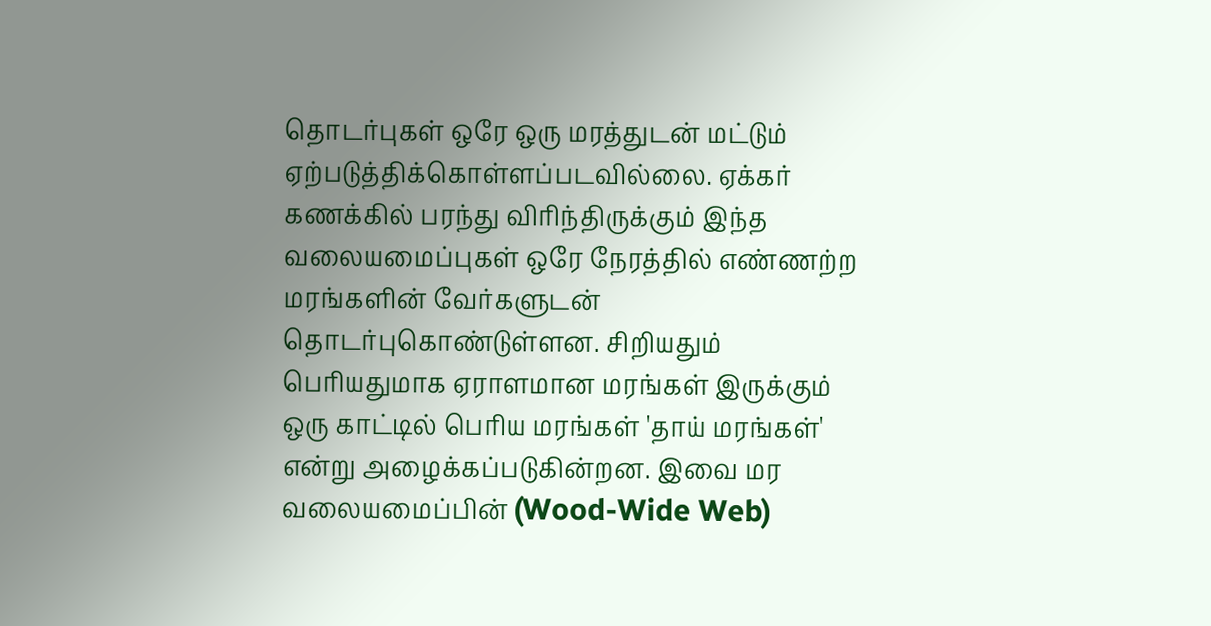தொடர்புகள் ஒரே ஒரு மரத்துடன் மட்டும் ஏற்படுத்திக்கொள்ளப்படவில்லை. ஏக்கர் கணக்கில் பரந்து விரிந்திருக்கும் இந்த வலையமைப்புகள் ஒரே நேரத்தில் எண்ணற்ற மரங்களின் வேர்களுடன் தொடர்புகொண்டுள்ளன. சிறியதும் பெரியதுமாக ஏராளமான மரங்கள் இருக்கும் ஒரு காட்டில் பெரிய மரங்கள் 'தாய் மரங்கள்' என்று அழைக்கப்படுகின்றன. இவை மர வலையமைப்பின் (Wood-Wide Web)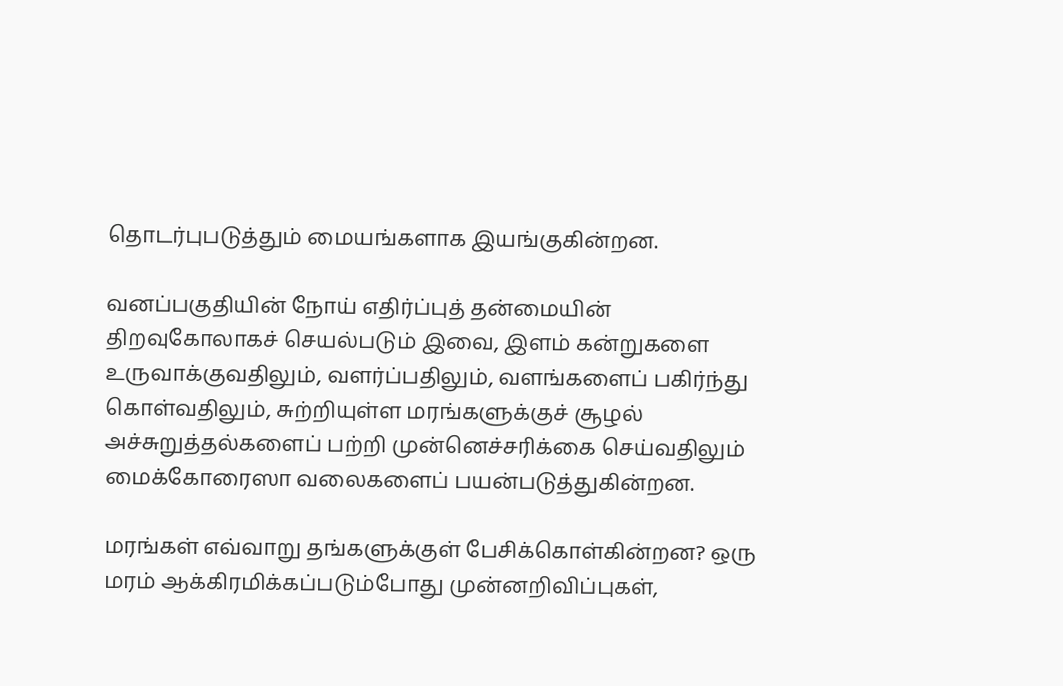தொடர்புபடுத்தும் மையங்களாக இயங்குகின்றன.

வனப்பகுதியின் நோய் எதிர்ப்புத் தன்மையின் திறவுகோலாகச் செயல்படும் இவை, இளம் கன்றுகளை உருவாக்குவதிலும், வளர்ப்பதிலும், வளங்களைப் பகிர்ந்து கொள்வதிலும், சுற்றியுள்ள மரங்களுக்குச் சூழல் அச்சுறுத்தல்களைப் பற்றி முன்னெச்சரிக்கை செய்வதிலும் மைக்கோரைஸா வலைகளைப் பயன்படுத்துகின்றன.

மரங்கள் எவ்வாறு தங்களுக்குள் பேசிக்கொள்கின்றன? ஒரு மரம் ஆக்கிரமிக்கப்படும்போது முன்னறிவிப்புகள்,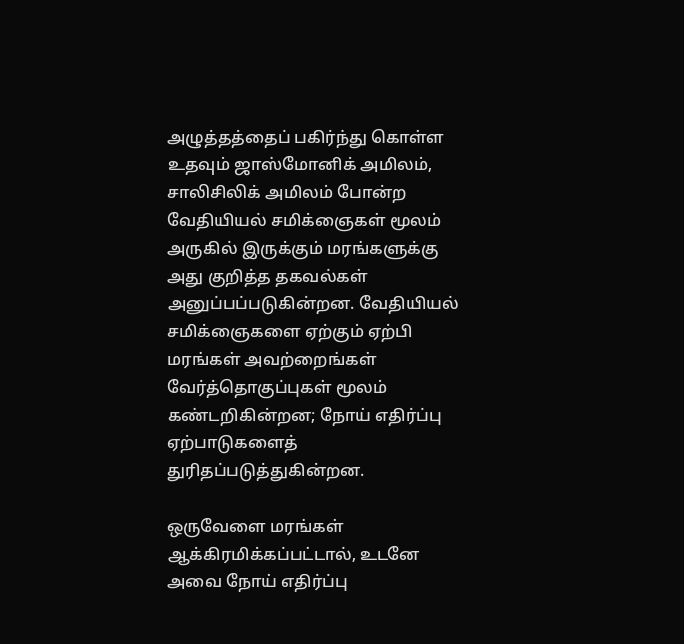அழுத்தத்தைப் பகிர்ந்து கொள்ள உதவும் ஜாஸ்மோனிக் அமிலம், சாலிசிலிக் அமிலம் போன்ற வேதியியல் சமிக்ஞைகள் மூலம் அருகில் இருக்கும் மரங்களுக்கு அது குறித்த தகவல்கள் அனுப்பப்படுகின்றன. வேதியியல் சமிக்ஞைகளை ஏற்கும் ஏற்பி மரங்கள் அவற்றைங்கள் வேர்த்தொகுப்புகள் மூலம் கண்டறிகின்றன; நோய் எதிர்ப்பு ஏற்பாடுகளைத் துரிதப்படுத்துகின்றன.

ஒருவேளை மரங்கள் ஆக்கிரமிக்கப்பட்டால், உடனே அவை நோய் எதிர்ப்பு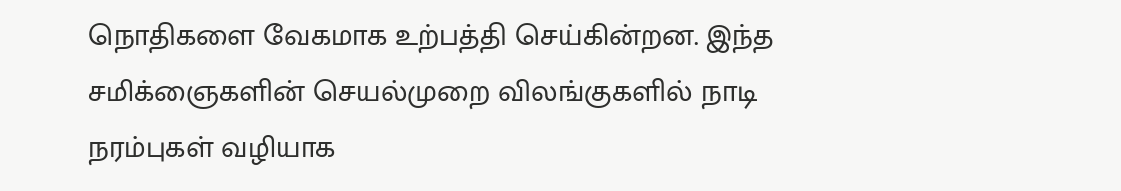நொதிகளை வேகமாக உற்பத்தி செய்கின்றன. இந்த சமிக்ஞைகளின் செயல்முறை விலங்குகளில் நாடி நரம்புகள் வழியாக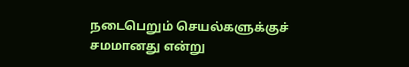நடைபெறும் செயல்களுக்குச் சமமானது என்று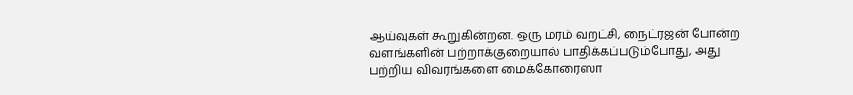ஆய்வுகள் கூறுகின்றன. ஒரு மரம் வறட்சி, நைட்ரஜன் போன்ற வளங்களின் பற்றாக்குறையால் பாதிக்கப்படும்போது, அது பற்றிய விவரங்களை மைக்கோரைஸா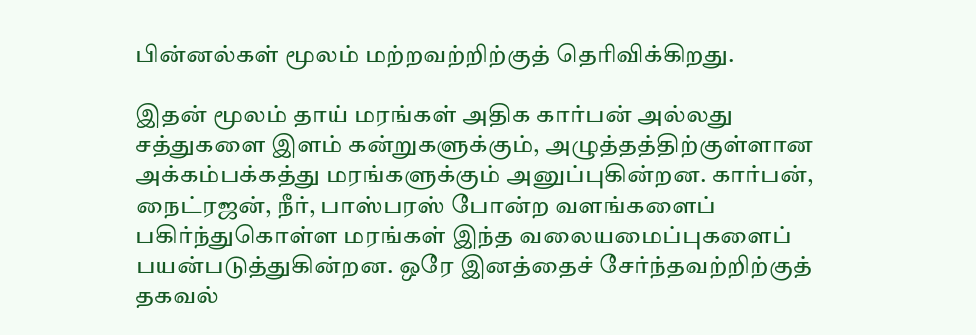பின்னல்கள் மூலம் மற்றவற்றிற்குத் தெரிவிக்கிறது.

இதன் மூலம் தாய் மரங்கள் அதிக கார்பன் அல்லது சத்துகளை இளம் கன்றுகளுக்கும், அழுத்தத்திற்குள்ளான அக்கம்பக்கத்து மரங்களுக்கும் அனுப்புகின்றன. கார்பன், நைட்ரஜன், நீர், பாஸ்பரஸ் போன்ற வளங்களைப் பகிர்ந்துகொள்ள மரங்கள் இந்த வலையமைப்புகளைப் பயன்படுத்துகின்றன. ஒரே இனத்தைச் சேர்ந்தவற்றிற்குத் தகவல்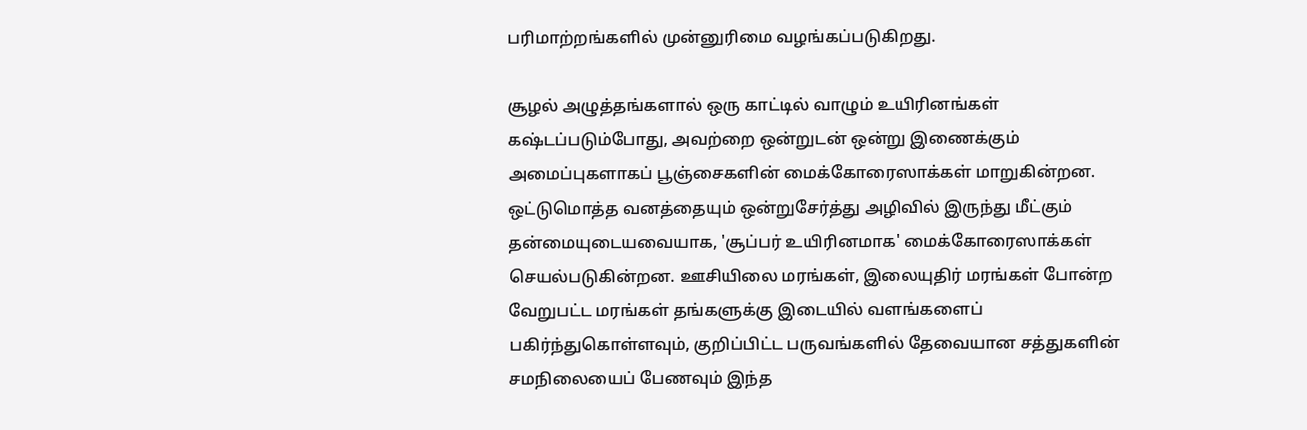பரிமாற்றங்களில் முன்னுரிமை வழங்கப்படுகிறது.

சூழல் அழுத்தங்களால் ஒரு காட்டில் வாழும் உயிரினங்கள் கஷ்டப்படும்போது, அவற்றை ஒன்றுடன் ஒன்று இணைக்கும் அமைப்புகளாகப் பூஞ்சைகளின் மைக்கோரைஸாக்கள் மாறுகின்றன. ஒட்டுமொத்த வனத்தையும் ஒன்றுசேர்த்து அழிவில் இருந்து மீட்கும் தன்மையுடையவையாக, 'சூப்பர் உயிரினமாக' மைக்கோரைஸாக்கள் செயல்படுகின்றன. ஊசியிலை மரங்கள், இலையுதிர் மரங்கள் போன்ற வேறுபட்ட மரங்கள் தங்களுக்கு இடையில் வளங்களைப் பகிர்ந்துகொள்ளவும், குறிப்பிட்ட பருவங்களில் தேவையான சத்துகளின் சமநிலையைப் பேணவும் இந்த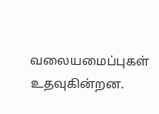வலையமைப்புகள் உதவுகின்றன.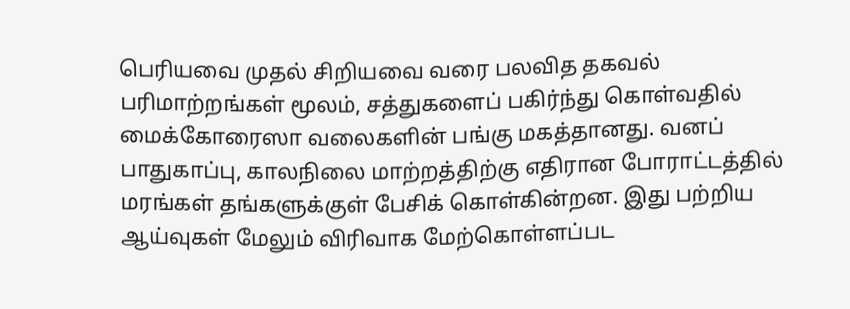பெரியவை முதல் சிறியவை வரை பலவித தகவல் பரிமாற்றங்கள் மூலம், சத்துகளைப் பகிர்ந்து கொள்வதில் மைக்கோரைஸா வலைகளின் பங்கு மகத்தானது. வனப் பாதுகாப்பு, காலநிலை மாற்றத்திற்கு எதிரான போராட்டத்தில் மரங்கள் தங்களுக்குள் பேசிக் கொள்கின்றன. இது பற்றிய ஆய்வுகள் மேலும் விரிவாக மேற்கொள்ளப்பட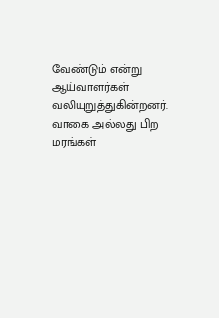வேண்டும் என்று ஆய்வாளர்கள் வலியுறுத்துகின்றனர். வாகை அல்லது பிற மரங்கள்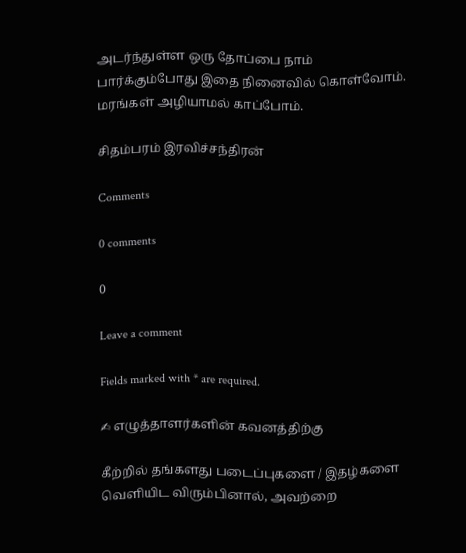அடர்ந்துள்ள ஒரு தோப்பை நாம் பார்க்கும்போது இதை நினைவில் கொள்வோம். மரங்கள் அழியாமல் காப்போம்.

சிதம்பரம் இரவிச்சந்திரன்

Comments

0 comments

0

Leave a comment

Fields marked with * are required.

✍ எழுத்தாளர்களின் கவனத்திற்கு

கீற்றில் தங்களது படைப்புகளை / இதழ்களை வெளியிட விரும்பினால், அவற்றை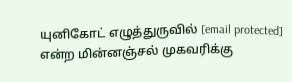யுனிகோட் எழுத்துருவில் [email protected] என்ற மின்னஞ்சல் முகவரிக்கு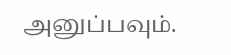அனுப்பவும்.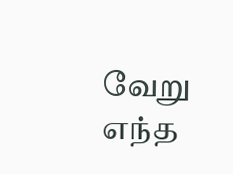வேறு எந்த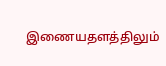இணையதளத்திலும்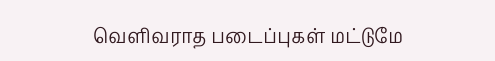வெளிவராத படைப்புகள் மட்டுமே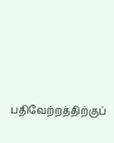பதிவேற்றத்திற்குப்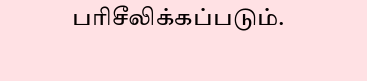பரிசீலிக்கப்படும்.